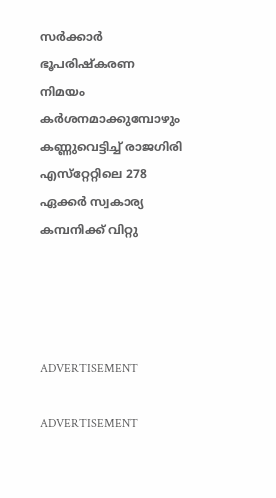സര്‍ക്കാര്‍ ഭൂപരിഷ്‌കരണ നിമയം കര്‍ശനമാക്കുമ്പോഴും കണ്ണുവെട്ടിച്ച് രാജഗിരി എസ്‌റ്റേറ്റിലെ 278 ഏക്കര്‍ സ്വകാര്യ കമ്പനിക്ക് വിറ്റു




ADVERTISEMENT

ADVERTISEMENT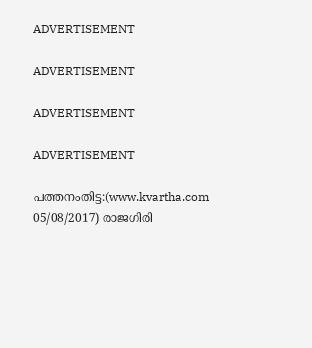ADVERTISEMENT

ADVERTISEMENT

ADVERTISEMENT

ADVERTISEMENT

പത്തനംതിട്ട:(www.kvartha.com 05/08/2017) രാജഗിരി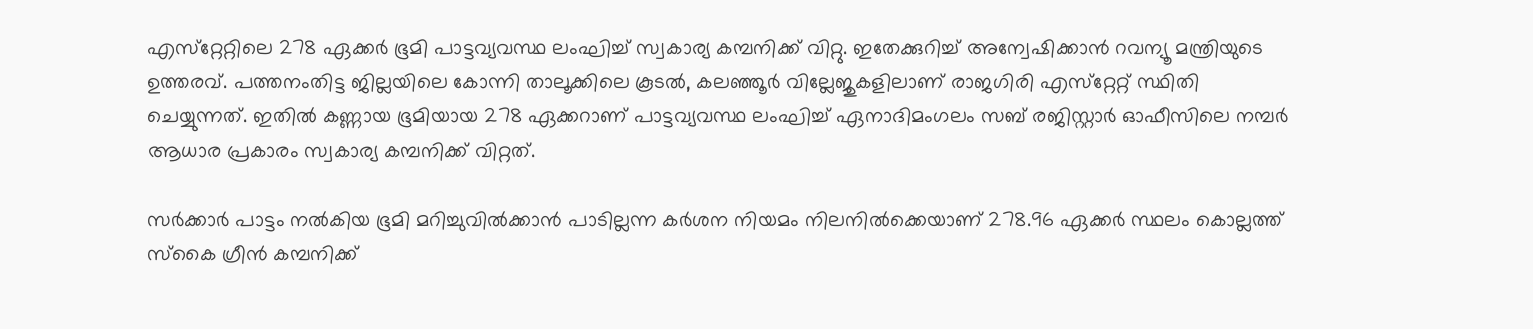എസ്‌റ്റേറ്റിലെ 278 ഏക്കര്‍ ഭൂമി പാട്ടവ്യവസ്ഥ ലംഘിച്ച് സ്വകാര്യ കമ്പനിക്ക് വിറ്റു. ഇതേക്കുറിച്ച് അന്വേഷിക്കാന്‍ റവന്യൂ മന്ത്രിയുടെ ഉത്തരവ്. പത്തനംതിട്ട ജില്ലയിലെ കോന്നി താലൂക്കിലെ കൂടല്‍, കലഞ്ഞൂര്‍ വില്ലേജുകളിലാണ് രാജഗിരി എസ്‌റ്റേറ്റ് സ്ഥിതി ചെയ്യുന്നത്. ഇതില്‍ കണ്ണായ ഭൂമിയായ 278 ഏക്കറാണ് പാട്ടവ്യവസ്ഥ ലംഘിച്ച് ഏനാദിമംഗലം സബ് രജിസ്റ്റാര്‍ ഓഫീസിലെ നമ്പര്‍ ആധാര പ്രകാരം സ്വകാര്യ കമ്പനിക്ക് വിറ്റത്.

സര്‍ക്കാര്‍ പാട്ടം നല്‍കിയ ഭൂമി മറിച്ചുവില്‍ക്കാന്‍ പാടില്ലന്ന കര്‍ശന നിയമം നിലനില്‍ക്കെയാണ് 278.96 ഏക്കര്‍ സ്ഥലം കൊല്ലത്ത് സ്‌കൈ ഗ്രീന്‍ കമ്പനിക്ക്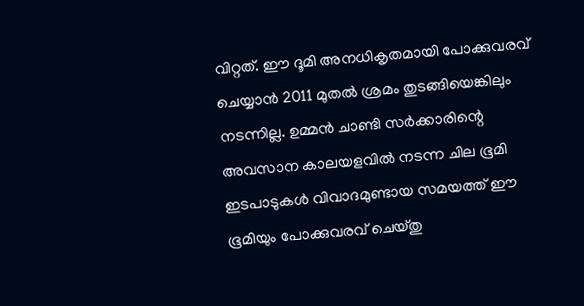വിറ്റത്. ഈ ദൂമി അനധികൃതമായി പോക്കുവരവ് ചെയ്യാന്‍ 2011 മുതല്‍ ശ്രമം തുടങ്ങിയെങ്കിലും നടന്നില്ല. ഉമ്മന്‍ ചാണ്ടി സര്‍ക്കാരിന്റെ അവസാന കാലയളവില്‍ നടന്ന ചില ഭൂമി ഇടപാടുകള്‍ വിവാദമുണ്ടായ സമയത്ത് ഈ ഭൂമിയും പോക്കുവരവ് ചെയ്തു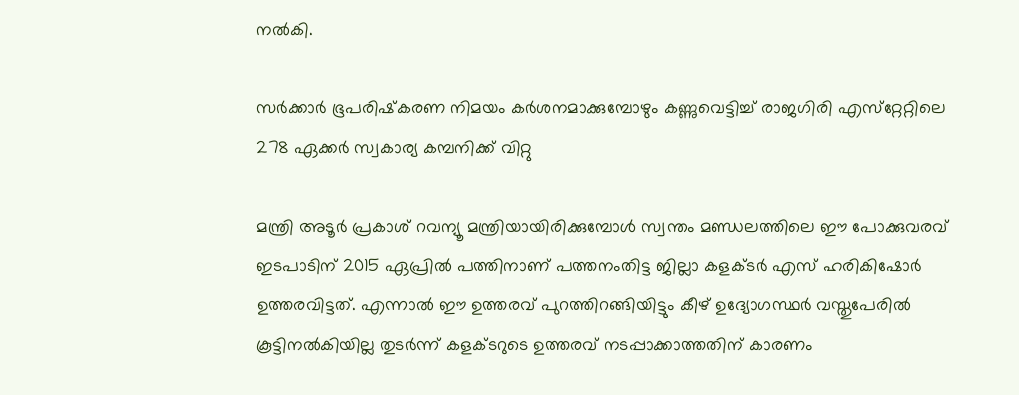നല്‍കി.

സര്‍ക്കാര്‍ ഭൂപരിഷ്‌കരണ നിമയം കര്‍ശനമാക്കുമ്പോഴും കണ്ണുവെട്ടിച്ച് രാജഗിരി എസ്‌റ്റേറ്റിലെ 278 ഏക്കര്‍ സ്വകാര്യ കമ്പനിക്ക് വിറ്റു

മന്ത്രി അടൂര്‍ പ്രകാശ് റവന്യൂ മന്ത്രിയായിരിക്കുമ്പോള്‍ സ്വന്തം മണ്ഡലത്തിലെ ഈ പോക്കുവരവ് ഇടപാടിന് 2015 ഏപ്രില്‍ പത്തിനാണ് പത്തനംതിട്ട ജില്ലാ കളക്ടര്‍ എസ് ഹരികിഷോര്‍ ഉത്തരവിട്ടത്. എന്നാല്‍ ഈ ഉത്തരവ് പുറത്തിറങ്ങിയിട്ടും കീഴ് ഉദ്യോഗസ്ഥര്‍ വസ്തുപേരില്‍ കൂട്ടിനല്‍കിയില്ല തുടര്‍ന്ന് കളക്ടറുടെ ഉത്തരവ് നടപ്പാക്കാത്തതിന് കാരണം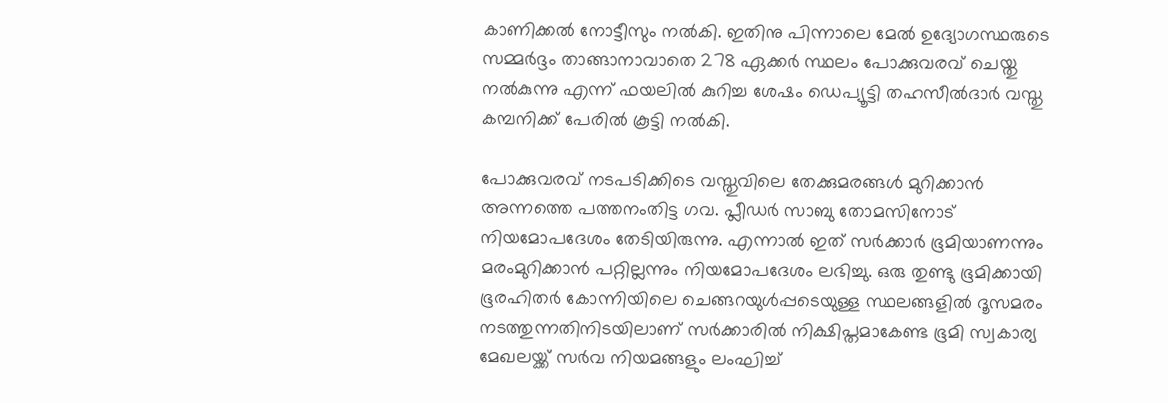കാണിക്കല്‍ നോട്ടീസും നല്‍കി. ഇതിനു പിന്നാലെ മേല്‍ ഉദ്യോഗസ്ഥരുടെ സമ്മര്‍ദ്ദം താങ്ങാനാവാതെ 278 ഏക്കര്‍ സ്ഥലം പോക്കുവരവ് ചെയ്തു നല്‍കുന്നു എന്ന് ഫയലില്‍ കുറിച്ച ശേഷം ഡെപ്യൂട്ടി തഹസീല്‍ദാര്‍ വസ്തു കമ്പനിക്ക് പേരില്‍ കൂട്ടി നല്‍കി.

പോക്കുവരവ് നടപടിക്കിടെ വസ്തുവിലെ തേക്കുമരങ്ങള്‍ മുറിക്കാന്‍ അന്നത്തെ പത്തനംതിട്ട ഗവ. പ്ലീഡര്‍ സാബു തോമസിനോട് നിയമോപദേശം തേടിയിരുന്നു. എന്നാല്‍ ഇത് സര്‍ക്കാര്‍ ഭൂമിയാണന്നും മരംമുറിക്കാന്‍ പറ്റില്ലന്നും നിയമോപദേശം ലഭിച്ചു. ഒരു തുണ്ടു ഭൂമിക്കായി ഭൂരഹിതര്‍ കോന്നിയിലെ ചെങ്ങറയുള്‍പ്പടെയുള്ള സ്ഥലങ്ങളില്‍ ദൂസമരം നടത്തുന്നതിനിടയിലാണ് സര്‍ക്കാരില്‍ നിക്ഷിപ്തമാകേണ്ട ഭൂമി സ്വകാര്യ മേഖലയ്ക്ക് സര്‍വ നിയമങ്ങളും ലംഘിച്ച്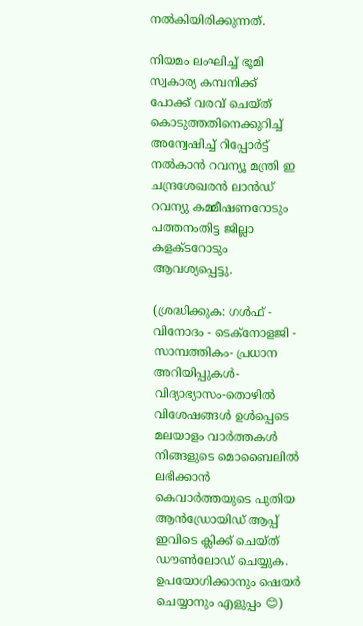നല്‍കിയിരിക്കുന്നത്.

നിയമം ലംഘിച്ച് ഭൂമി സ്വകാര്യ കമ്പനിക്ക് പോക്ക് വരവ് ചെയ്ത് കൊടുത്തതിനെക്കുറിച്ച് അന്വേഷിച്ച് റിപ്പോര്‍ട്ട് നല്‍കാന്‍ റവന്യൂ മന്ത്രി ഇ ചന്ദ്രശേഖരന്‍ ലാന്‍ഡ് റവന്യു കമ്മീഷണറോടും പത്തനംതിട്ട ജില്ലാ കളക്ടറോടും ആവശ്യപ്പെട്ടു.

(ശ്രദ്ധിക്കുക: ഗൾഫ് - വിനോദം - ടെക്നോളജി - സാമ്പത്തികം- പ്രധാന അറിയിപ്പുകൾ-വിദ്യാഭ്യാസം-തൊഴിൽ വിശേഷങ്ങൾ ഉൾപ്പെടെ മലയാളം വാർത്തകൾ നിങ്ങളുടെ മൊബൈലിൽ ലഭിക്കാൻ കെവാർത്തയുടെ പുതിയ ആൻഡ്രോയിഡ് ആപ്പ് ഇവിടെ ക്ലിക്ക് ചെയ്ത് ഡൗൺലോഡ് ചെയ്യുക. ഉപയോഗിക്കാനും ഷെയർ ചെയ്യാനും എളുപ്പം 😊)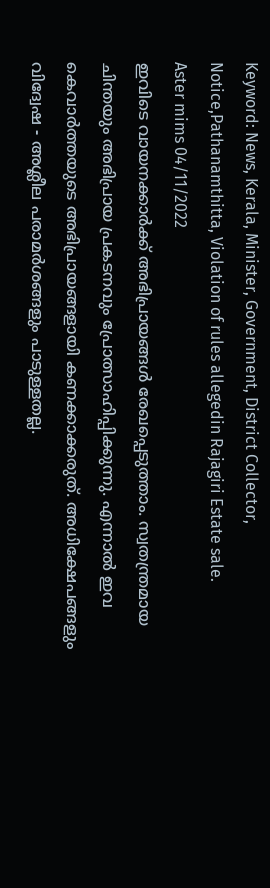Keyword: News, Kerala, Minister, Government, District Collector, Notice,Pathanamthitta, Violation of rules allegedin Rajagiri Estate sale.
Aster mims 04/11/2022
ഇവിടെ വായനക്കാർക്ക് അഭിപ്രായങ്ങൾ രേഖപ്പെടുത്താം. സ്വതന്ത്രമായ ചിന്തയും അഭിപ്രായ പ്രകടനവും പ്രോത്സാഹിപ്പിക്കുന്നു. എന്നാൽ ഇവ കെവാർത്തയുടെ അഭിപ്രായങ്ങളായി കണക്കാക്കരുത്. അധിക്ഷേപങ്ങളും വിദ്വേഷ - അശ്ലീല പരാമർശങ്ങളും പാടുള്ളതല്ല.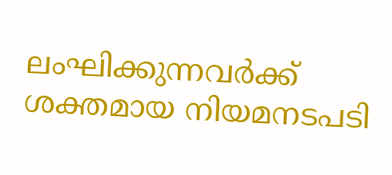ലംഘിക്കുന്നവർക്ക് ശക്തമായ നിയമനടപടി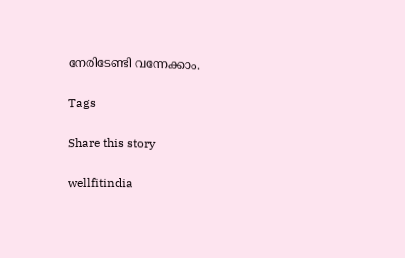നേരിടേണ്ടി വന്നേക്കാം.

Tags

Share this story

wellfitindia